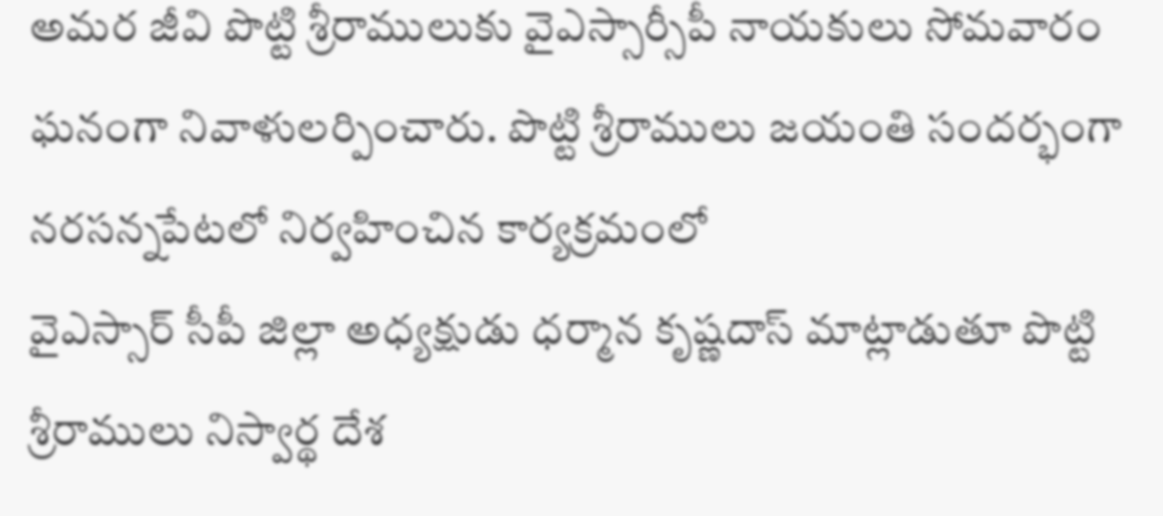అమర జీవి పొట్టి శ్రీరాములుకు వైఎస్సార్సీపీ నాయకులు సోమవారం ఘనంగా నివాళులర్పించారు. పొట్టి శ్రీరాములు జయంతి సందర్భంగా నరసన్నపేటలో నిర్వహించిన కార్యక్రమంలో
వైఎస్సార్ సీపీ జిల్లా అధ్యక్షుడు ధర్మాన కృష్ణదాస్ మాట్లాడుతూ పొట్టి శ్రీరాములు నిస్వార్థ దేశ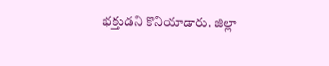భక్తుడని కొనియాడారు. జిల్లా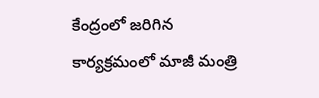కేంద్రంలో జరిగిన కార్యక్రమంలో మాజీ మంత్రి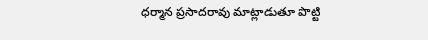ధర్మాన ప్రసాదరావు మాట్లాడుతూ పొట్టి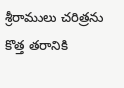శ్రీరాములు చరిత్రను కొత్త తరానికి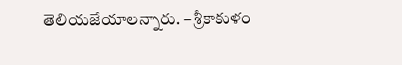తెలియజేయాలన్నారు. – శ్రీకాకుళం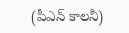(పీఎన్ కాలనీ)